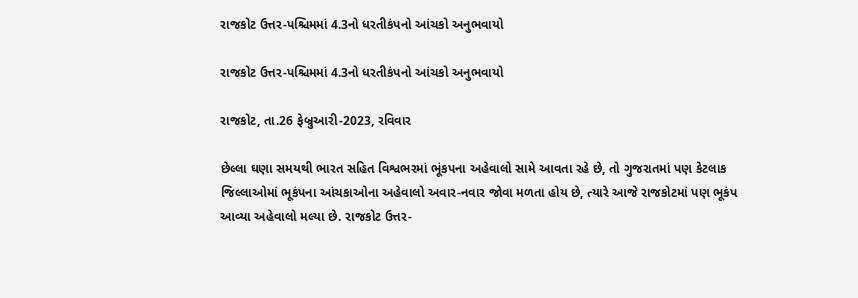રાજકોટ ઉત્તર-પશ્ચિમમાં 4.3નો ધરતીકંપનો આંચકો અનુભવાયો

રાજકોટ ઉત્તર-પશ્ચિમમાં 4.3નો ધરતીકંપનો આંચકો અનુભવાયો

રાજકોટ, તા.26 ફેબ્રુઆરી-2023, રવિવાર

છેલ્લા ઘણા સમયથી ભારત સહિત વિશ્વભરમાં ભૂંકપના અહેવાલો સામે આવતા રહે છે, તો ગુજરાતમાં પણ કેટલાક જિલ્લાઓમાં ભૂકંપના આંચકાઓના અહેવાલો અવાર-નવાર જોવા મળતા હોય છે, ત્યારે આજે રાજકોટમાં પણ ભૂકંપ આવ્યા અહેવાલો મલ્યા છે. રાજકોટ ઉત્તર-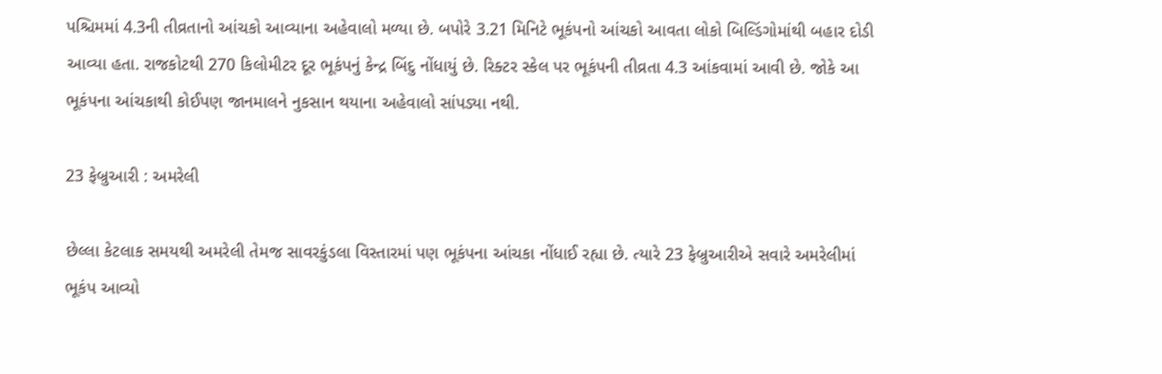પશ્ચિમમાં 4.3ની તીવ્રતાનો આંચકો આવ્યાના અહેવાલો મળ્યા છે. બપોરે 3.21 મિનિટે ભૂકંપનો આંચકો આવતા લોકો બિલ્ડિંગોમાંથી બહાર દોડી આવ્યા હતા. રાજકોટથી 270 કિલોમીટર દૂર ભૂકંપનું કેન્દ્ર બિંદુ નોંધાયું છે. રિક્ટર સ્કેલ પર ભૂકંપની તીવ્રતા 4.3 આંકવામાં આવી છે. જોકે આ ભૂકંપના આંચકાથી કોઈપણ જાનમાલને નુકસાન થયાના અહેવાલો સાંપડ્યા નથી.

23 ફેબ્રુઆરી : અમરેલી

છેલ્લા કેટલાક સમયથી અમરેલી તેમજ સાવરકુંડલા વિસ્તારમાં પણ ભૂકંપના આંચકા નોંધાઈ રહ્યા છે. ત્યારે 23 ફેબ્રુઆરીએ સવારે અમરેલીમાં ભૂકંપ આવ્યો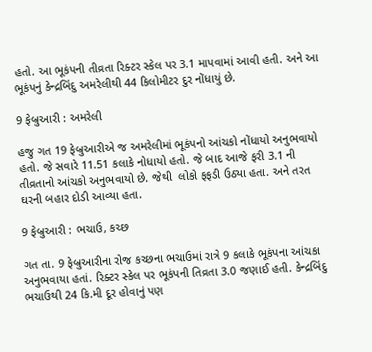હતો. આ ભૂકંપની તીવ્રતા રિક્ટર સ્કેલ પર 3.1 માપવામાં આવી હતી. અને આ ભૂકંપનું કેન્દ્રબિંદુ અમરેલીથી 44 કિલોમીટર દુર નોંધાયું છે.

9 ફેબ્રુઆરી : અમરેલી

હજુ ગત 19 ફેબ્રુઆરીએ જ અમરેલીમાં ભૂકંપનો આંચકો નોંધાયો અનુભવાયો હતો. જે સવારે 11.51 કલાકે નોધાયો હતો. જે બાદ આજે ફરી 3.1 ની તીવ્રતાનો આંચકો અનુભવાયો છે. જેથી  લોકો ફફડી ઉઠ્યા હતા. અને તરત ઘરની બહાર દોડી આવ્યા હતા.

9 ફેબ્રુઆરી : ભચાઉ, કચ્છ

ગત તા. 9 ફેબ્રુઆરીના રોજ કચ્છના ભચાઉમાં રાત્રે 9 કલાકે ભૂકંપના આંચકા અનુભવાયા હતાં. રિક્ટર સ્કેલ પર ભૂકંપની તિવ્રતા 3.0 જણાઈ હતી. કેન્દ્રબિંદુ ભચાઉથી 24 કિ.મી દૂર હોવાનું પણ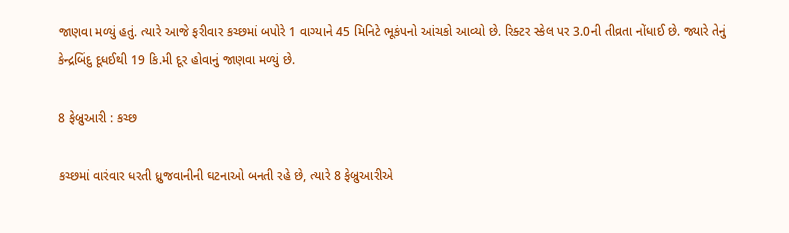જાણવા મળ્યું હતું. ત્યારે આજે ફરીવાર કચ્છમાં બપોરે 1 વાગ્યાને 45 મિનિટે ભૂકંપનો આંચકો આવ્યો છે. રિક્ટર સ્કેલ પર 3.0ની તીવ્રતા નોંધાઈ છે. જ્યારે તેનું કેન્દ્રબિંદુ દૂધઈથી 19 કિ.મી દૂર હોવાનું જાણવા મળ્યું છે.

8 ફેબ્રુઆરી : કચ્છ

કચ્છમાં વારંવાર ધરતી ધ્રુજવાનીની ઘટનાઓ બનતી રહે છે, ત્યારે 8 ફેબ્રુઆરીએ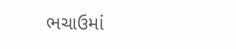ભચાઉમાં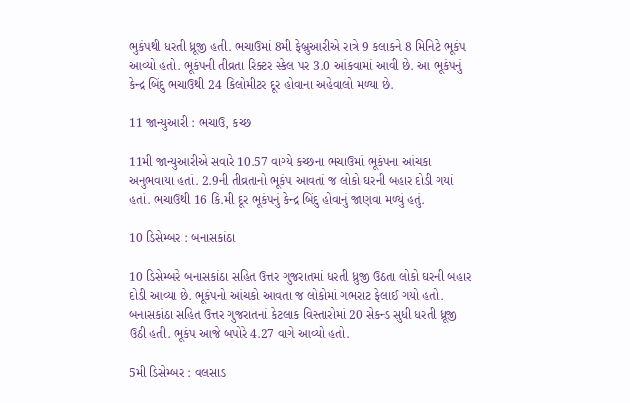ભુકંપથી ધરતી ધ્રૂજી હતી. ભચાઉમાં 8મી ફેબ્રુઆરીએ રાત્રે 9 કલાકને 8 મિનિટે ભૂકંપ આવ્યો હતો. ભૂકંપની તીવ્રતા રિક્ટર સ્કેલ પર 3.0 આંકવામાં આવી છે. આ ભૂકંપનું કેન્દ્ર બિંદુ ભચાઉથી 24 કિલોમીટર દૂર હોવાના અહેવાલો મળ્યા છે.

11 જાન્યુઆરી : ભચાઉ, કચ્છ

11મી જાન્યુઆરીએ સવારે 10.57 વાગ્યે કચ્છના ભચાઉમાં ભૂકંપના આંચકા અનુભવાયા હતાં. 2.9ની તીવ્રતાનો ભૂકંપ આવતાં જ લોકો ઘરની બહાર દોડી ગયાં હતાં. ભચાઉથી 16 કિ.મી દૂર ભૂકંપનું કેન્દ્ર બિંદુ હોવાનું જાણવા મળ્યું હતું.

10 ડિસેમ્બર : બનાસકાંઠા

10 ડિસેમ્બરે બનાસકાંઠા સહિત ઉત્તર ગુજરાતમાં ધરતી ધ્રુજી ઉઠતા લોકો ઘરની બહાર દોડી આવ્યા છે. ભૂકંપનો આંચકો આવતા જ લોકોમાં ગભરાટ ફેલાઈ ગયો હતો. બનાસકાંઠા સહિત ઉત્તર ગુજરાતનાં કેટલાક વિસ્તારોમાં 20 સેકન્ડ સુધી ધરતી ધ્રૂજી ઉઠી હતી. ભૂકંપ આજે બપોરે 4.27 વાગે આવ્યો હતો.

5મી ડિસેમ્બર : વલસાડ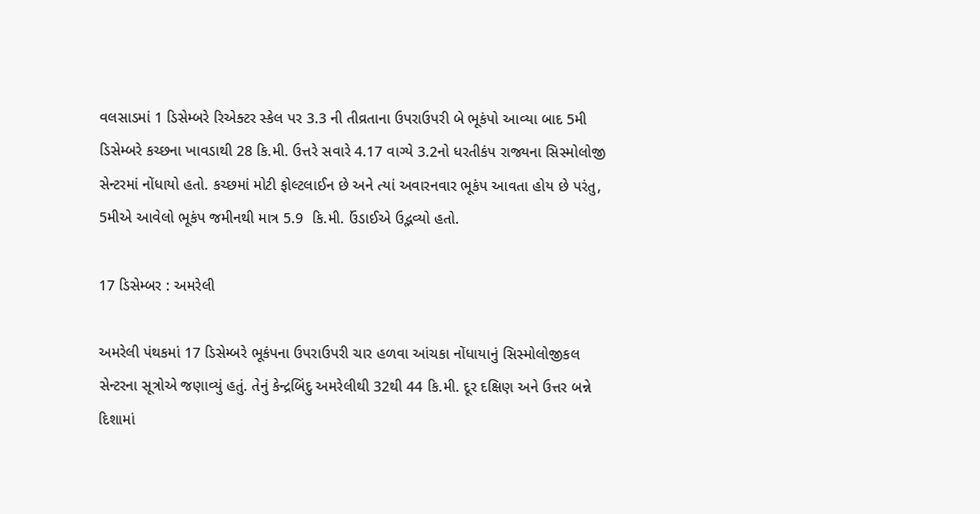વલસાડમાં 1 ડિસેમ્બરે રિએક્ટર સ્કેલ પર 3.3 ની તીવ્રતાના ઉપરાઉપરી બે ભૂકંપો આવ્યા બાદ 5મી ડિસેમ્બરે કચ્છના ખાવડાથી 28 કિ.મી. ઉત્તરે સવારે 4.17 વાગ્યે 3.2નો ધરતીકંપ રાજ્યના સિસ્મોલોજી સેન્ટરમાં નોંધાયો હતો. કચ્છમાં મોટી ફોલ્ટલાઈન છે અને ત્યાં અવારનવાર ભૂકંપ આવતા હોય છે પરંતુ, 5મીએ આવેલો ભૂકંપ જમીનથી માત્ર 5.9  કિ.મી. ઉંડાઈએ ઉદ્ભવ્યો હતો.

17 ડિસેમ્બર : અમરેલી

અમરેલી પંથકમાં 17 ડિસેમ્બરે ભૂકંપના ઉપરાઉપરી ચાર હળવા આંચકા નોંધાયાનું સિસ્મોલોજીકલ સેન્ટરના સૂત્રોએ જણાવ્યું હતું. તેનું કેન્દ્રબિંદુ અમરેલીથી 32થી 44 કિ.મી. દૂર દક્ષિણ અને ઉત્તર બન્ને દિશામાં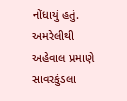નોંધાયું હતું. અમરેલીથી અહેવાલ પ્રમાણે સાવરકુંડલા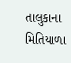તાલુકાના મિતિયાળા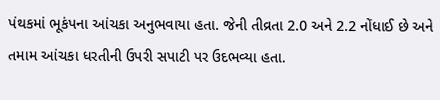પંથકમાં ભૂકંપના આંચકા અનુભવાયા હતા. જેની તીવ્રતા 2.0 અને 2.2 નોંધાઈ છે અને તમામ આંચકા ધરતીની ઉપરી સપાટી પર ઉદભવ્યા હતા.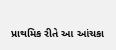પ્રાથમિક રીતે આ આંચકા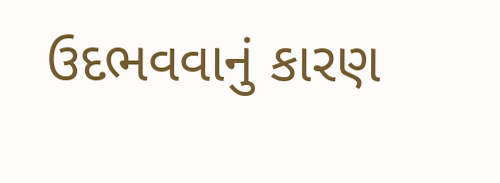ઉદભવવાનું કારણ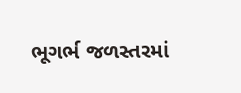ભૂગર્ભ જળસ્તરમાં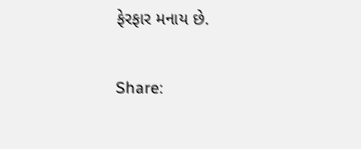ફેરફાર મનાય છે.

Share: